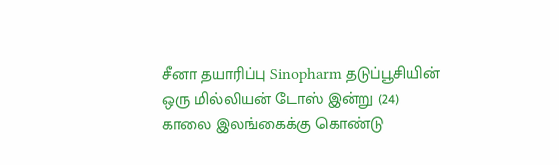சீனா தயாரிப்பு Sinopharm தடுப்பூசியின் ஒரு மில்லியன் டோஸ் இன்று (24) காலை இலங்கைக்கு கொண்டு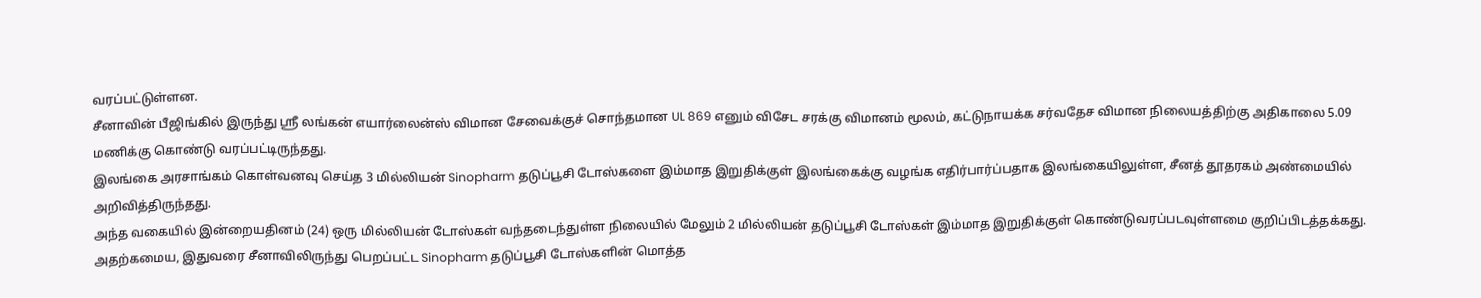வரப்பட்டுள்ளன.
சீனாவின் பீஜிங்கில் இருந்து ஸ்ரீ லங்கன் எயார்லைன்ஸ் விமான சேவைக்குச் சொந்தமான UL 869 எனும் விசேட சரக்கு விமானம் மூலம், கட்டுநாயக்க சர்வதேச விமான நிலையத்திற்கு அதிகாலை 5.09 மணிக்கு கொண்டு வரப்பட்டிருந்தது.
இலங்கை அரசாங்கம் கொள்வனவு செய்த 3 மில்லியன் Sinopharm தடுப்பூசி டோஸ்களை இம்மாத இறுதிக்குள் இலங்கைக்கு வழங்க எதிர்பார்ப்பதாக இலங்கையிலுள்ள, சீனத் தூதரகம் அண்மையில் அறிவித்திருந்தது.
அந்த வகையில் இன்றையதினம் (24) ஒரு மில்லியன் டோஸ்கள் வந்தடைந்துள்ள நிலையில் மேலும் 2 மில்லியன் தடுப்பூசி டோஸ்கள் இம்மாத இறுதிக்குள் கொண்டுவரப்படவுள்ளமை குறிப்பிடத்தக்கது.
அதற்கமைய, இதுவரை சீனாவிலிருந்து பெறப்பட்ட Sinopharm தடுப்பூசி டோஸ்களின் மொத்த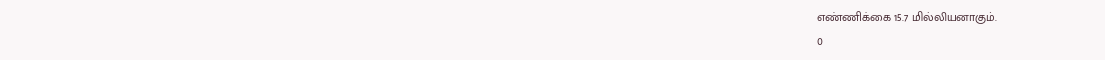எண்ணிக்கை 15.7 மில்லியனாகும்.
0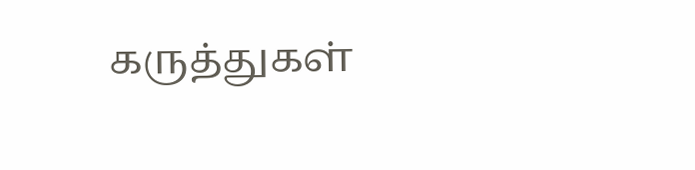கருத்துகள்